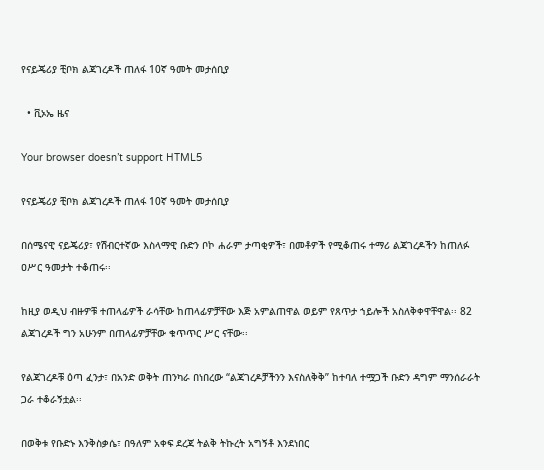የናይጄሪያ ቺቦክ ልጃገረዶች ጠለፋ 10ኛ ዓመት መታሰቢያ

  • ቪኦኤ ዜና

Your browser doesn’t support HTML5

የናይጄሪያ ቺቦክ ልጃገረዶች ጠለፋ 10ኛ ዓመት መታሰቢያ

በሰሜናዊ ናይጄሪያ፣ የሽብርተኛው እስላማዊ ቡድን ቦኮ ሐራም ታጣቂዎች፣ በመቶዎች የሚቆጠሩ ተማሪ ልጃገረዶችን ከጠለፉ ዐሥር ዓመታት ተቆጠሩ፡፡

ከዚያ ወዲህ ብዙዎቹ ተጠላፊዎች ራሳቸው ከጠላፊዎቻቸው እጅ አምልጠዋል ወይም የጸጥታ ኀይሎች አስለቅቀዋቸዋል፡፡ 82 ልጃገረዶች ግን አሁንም በጠላፊዎቻቸው ቁጥጥር ሥር ናቸው፡፡

የልጃገረዶቹ ዕጣ ፈንታ፣ በአንድ ወቅት ጠንካራ በነበረው “ልጃገረዶቻችንን እናስለቅቅ” ከተባለ ተሟጋች ቡድን ዳግም ማንሰራራት ጋራ ተቆራኝቷል፡፡

በወቅቱ የቡድኑ እንቅስቃሴ፣ በዓለም አቀፍ ደረጃ ትልቅ ትኩረት አግኝቶ እንደነበር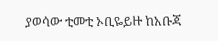ያወሳው ቲመቲ ኦቢዬይዙ ከአቡጃ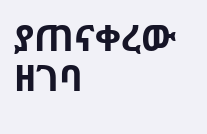ያጠናቀረው ዘገባ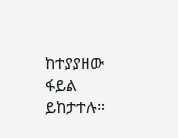ከተያያዘው ፋይል ይከታተሉ።